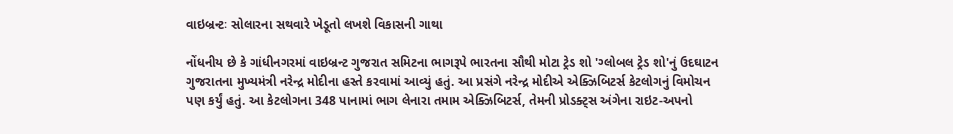વાઇબ્રન્ટઃ સોલારના સથવારે ખેડૂતો લખશે વિકાસની ગાથા

નોંધનીય છે કે ગાંધીનગરમાં વાઇબ્રન્ટ ગુજરાત સમિટના ભાગરૂપે ભારતના સૌથી મોટા ટ્રેડ શો 'ગ્લોબલ ટ્રેડ શો'નું ઉદઘાટન ગુજરાતના મુખ્યમંત્રી નરેન્દ્ર મોદીના હસ્તે કરવામાં આવ્યું હતું. આ પ્રસંગે નરેન્દ્ર મોદીએ એક્ઝિબિટર્સ કેટલોગનું વિમોચન પણ કર્યું હતું. આ કેટલોગના 348 પાનામાં ભાગ લેનારા તમામ એક્ઝિબિટર્સ, તેમની પ્રોડક્ટ્સ અંગેના રાઇટ-અપનો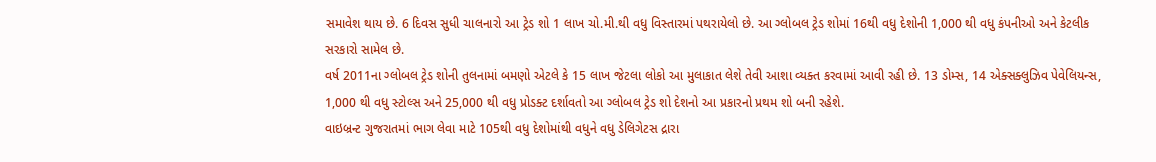સમાવેશ થાય છે. 6 દિવસ સુધી ચાલનારો આ ટ્રેડ શો 1 લાખ ચો.મી.થી વધુ વિસ્તારમાં પથરાયેલો છે. આ ગ્લોબલ ટ્રેડ શોમાં 16થી વધુ દેશોની 1,000 થી વધુ કંપનીઓ અને કેટલીક સરકારો સામેલ છે.
વર્ષ 2011ના ગ્લોબલ ટ્રેડ શોની તુલનામાં બમણો એટલે કે 15 લાખ જેટલા લોકો આ મુલાકાત લેશે તેવી આશા વ્યક્ત કરવામાં આવી રહી છે. 13 ડોમ્સ, 14 એક્સક્લુઝિવ પેવેલિયન્સ, 1,000 થી વધુ સ્ટોલ્સ અને 25,000 થી વધુ પ્રોડક્ટ દર્શાવતો આ ગ્લોબલ ટ્રેડ શો દેશનો આ પ્રકારનો પ્રથમ શો બની રહેશે.
વાઇબ્રન્ટ ગુજરાતમાં ભાગ લેવા માટે 105થી વધુ દેશોમાંથી વધુને વધુ ડેલિગેટસ દ્રારા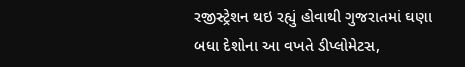રજીસ્ટ્રેશન થઇ રહ્યું હોવાથી ગુજરાતમાં ઘણા બધા દેશોના આ વખતે ડીપ્લોમેટસ,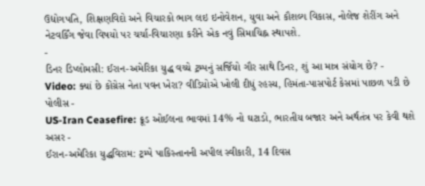ઉદ્યોગપતિ, શિક્ષણવિદો અને વિચારકો ભાગ લઇ ઇનોવેશન, યુવા અને કૌશલ્ય વિકાસ, નોલેજ શેરીંગ અને નેટવર્કિંગ જેવા વિષયો પર ચર્ચા-વિચારણા કરીને એક નવું સિમાચિહ્ન સ્થાપશે.
-
ડિનર ડિપ્લોમસી: ઈરાન-અમેરિકા યુદ્ધ વચ્ચે ટ્રમ્પનું સર્જિયો ગૌર સાથે ડિનર, શું આ માત્ર સંયોગ છે? -
Video: ક્યાં છે કોંગ્રેસ નેતા પવન ખેરા? વીડિયોએ ખોલી દીધું રહસ્ય, હિમંતા-પાસપોર્ટ કેસમાં પાછળ પડી છે પોલીસ -
US-Iran Ceasefire: ક્રૂડ ઓઈલના ભાવમાં 14% નો ઘટાડો, ભારતીય બજાર અને અર્થતંત્ર પર કેવી થશે અસર -
ઈરાન-અમેરિકા યુદ્ધવિરામ: ટ્રમ્પે પાકિસ્તાનની અપીલ સ્વીકારી, 14 દિવસ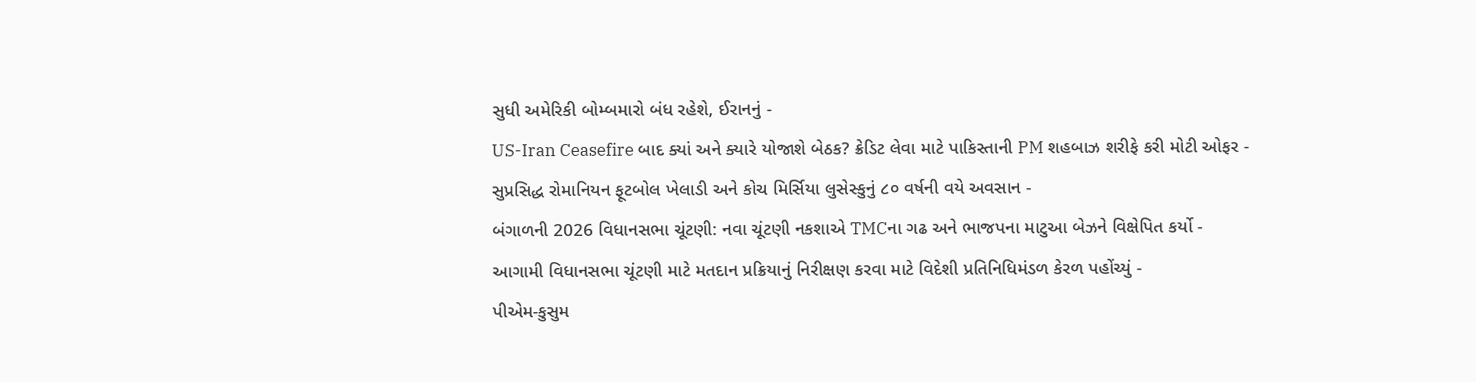સુધી અમેરિકી બોમ્બમારો બંધ રહેશે, ઈરાનનું -
US-Iran Ceasefire બાદ ક્યાં અને ક્યારે યોજાશે બેઠક? ક્રેડિટ લેવા માટે પાકિસ્તાની PM શહબાઝ શરીફે કરી મોટી ઓફર -
સુપ્રસિદ્ધ રોમાનિયન ફૂટબોલ ખેલાડી અને કોચ મિર્સિયા લુસેસ્કુનું ૮૦ વર્ષની વયે અવસાન -
બંગાળની 2026 વિધાનસભા ચૂંટણી: નવા ચૂંટણી નકશાએ TMCના ગઢ અને ભાજપના માટુઆ બેઝને વિક્ષેપિત કર્યો -
આગામી વિધાનસભા ચૂંટણી માટે મતદાન પ્રક્રિયાનું નિરીક્ષણ કરવા માટે વિદેશી પ્રતિનિધિમંડળ કેરળ પહોંચ્યું -
પીએમ-કુસુમ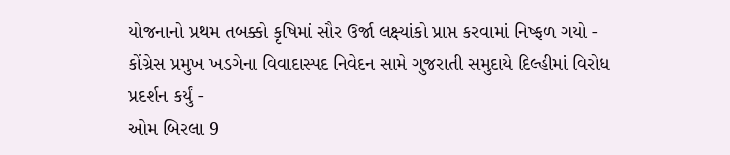યોજનાનો પ્રથમ તબક્કો કૃષિમાં સૌર ઉર્જા લક્ષ્યાંકો પ્રાપ્ત કરવામાં નિષ્ફળ ગયો -
કોંગ્રેસ પ્રમુખ ખડગેના વિવાદાસ્પદ નિવેદન સામે ગુજરાતી સમુદાયે દિલ્હીમાં વિરોધ પ્રદર્શન કર્યું -
ઓમ બિરલા 9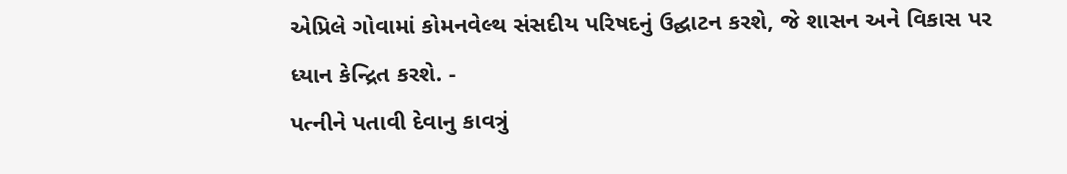એપ્રિલે ગોવામાં કોમનવેલ્થ સંસદીય પરિષદનું ઉદ્ઘાટન કરશે, જે શાસન અને વિકાસ પર ધ્યાન કેન્દ્રિત કરશે. -
પત્નીને પતાવી દેવાનુ કાવત્રું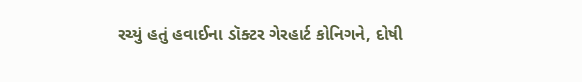રચ્યું હતું હવાઈના ડૉક્ટર ગેરહાર્ટ કોનિગને, દોષી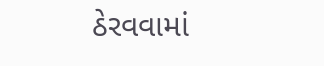ઠેરવવામાં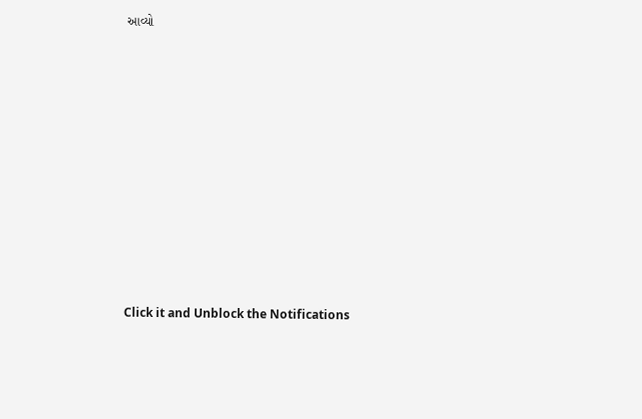આવ્યો












Click it and Unblock the Notifications